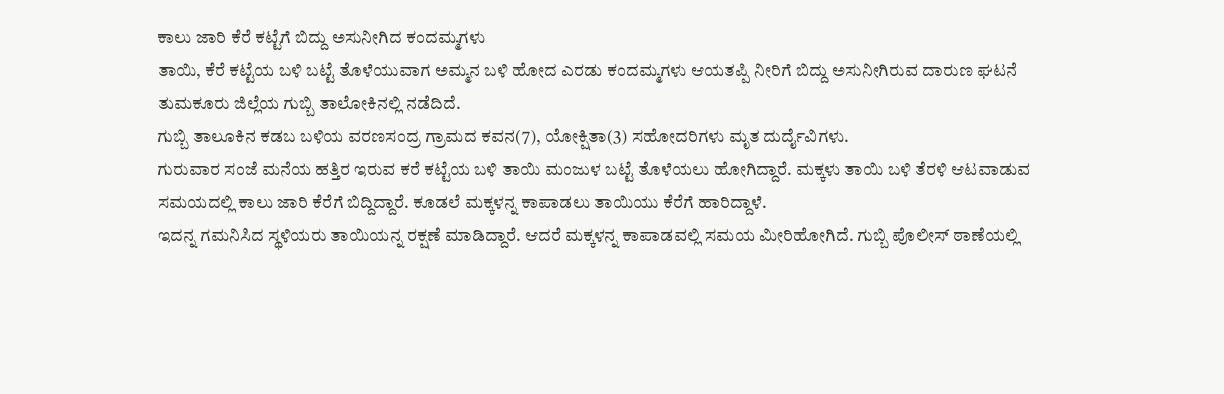ಕಾಲು ಜಾರಿ ಕೆರೆ ಕಟ್ಟೆಗೆ ಬಿದ್ದು ಅಸುನೀಗಿದ ಕಂದಮ್ಮಗಳು
ತಾಯಿ, ಕೆರೆ ಕಟ್ಟೆಯ ಬಳಿ ಬಟ್ಟೆ ತೊಳೆಯುವಾಗ ಅಮ್ಮನ ಬಳಿ ಹೋದ ಎರಡು ಕಂದಮ್ಮಗಳು ಆಯತಪ್ಪಿ ನೀರಿಗೆ ಬಿದ್ದು ಅಸುನೀಗಿರುವ ದಾರುಣ ಘಟನೆ ತುಮಕೂರು ಜಿಲ್ಲೆಯ ಗುಬ್ಬಿ ತಾಲೋಕಿನಲ್ಲಿ ನಡೆದಿದೆ.
ಗುಬ್ಬಿ ತಾಲೂಕಿನ ಕಡಬ ಬಳಿಯ ವರಣಸಂದ್ರ ಗ್ರಾಮದ ಕವನ(7), ಯೋಕ್ಷಿತಾ(3) ಸಹೋದರಿಗಳು ಮೃತ ದುರ್ದೈವಿಗಳು.
ಗುರುವಾರ ಸಂಜೆ ಮನೆಯ ಹತ್ತಿರ ಇರುವ ಕರೆ ಕಟ್ಟೆಯ ಬಳಿ ತಾಯಿ ಮಂಜುಳ ಬಟ್ಟೆ ತೊಳೆಯಲು ಹೋಗಿದ್ದಾರೆ. ಮಕ್ಕಳು ತಾಯಿ ಬಳಿ ತೆರಳಿ ಆಟವಾಡುವ ಸಮಯದಲ್ಲಿ ಕಾಲು ಜಾರಿ ಕೆರೆಗೆ ಬಿದ್ದಿದ್ದಾರೆ. ಕೂಡಲೆ ಮಕ್ಕಳನ್ನ ಕಾಪಾಡಲು ತಾಯಿಯು ಕೆರೆಗೆ ಹಾರಿದ್ದಾಳೆ.
ಇದನ್ನ ಗಮನಿಸಿದ ಸ್ಥಳಿಯರು ತಾಯಿಯನ್ನ ರಕ್ಷಣೆ ಮಾಡಿದ್ದಾರೆ. ಆದರೆ ಮಕ್ಕಳನ್ನ ಕಾಪಾಡವಲ್ಲಿ ಸಮಯ ಮೀರಿಹೋಗಿದೆ. ಗುಬ್ಬಿ ಪೊಲೀಸ್ ಠಾಣೆಯಲ್ಲಿ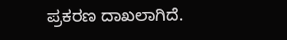ಪ್ರಕರಣ ದಾಖಲಾಗಿದೆ.